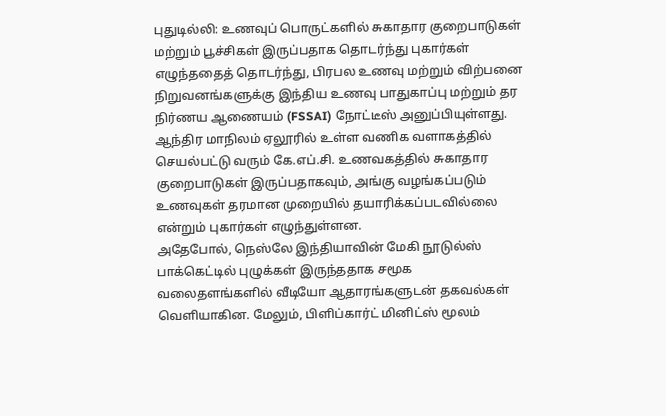புதுடில்லி: உணவுப் பொருட்களில் சுகாதார குறைபாடுகள் மற்றும் பூச்சிகள் இருப்பதாக தொடர்ந்து புகார்கள் எழுந்ததைத் தொடர்ந்து, பிரபல உணவு மற்றும் விற்பனை நிறுவனங்களுக்கு இந்திய உணவு பாதுகாப்பு மற்றும் தர நிர்ணய ஆணையம் (FSSAI) நோட்டீஸ் அனுப்பியுள்ளது.
ஆந்திர மாநிலம் ஏலூரில் உள்ள வணிக வளாகத்தில் செயல்பட்டு வரும் கே.எப்.சி. உணவகத்தில் சுகாதார குறைபாடுகள் இருப்பதாகவும், அங்கு வழங்கப்படும் உணவுகள் தரமான முறையில் தயாரிக்கப்படவில்லை என்றும் புகார்கள் எழுந்துள்ளன.
அதேபோல், நெஸ்லே இந்தியாவின் மேகி நூடுல்ஸ் பாக்கெட்டில் புழுக்கள் இருந்ததாக சமூக வலைதளங்களில் வீடியோ ஆதாரங்களுடன் தகவல்கள் வெளியாகின. மேலும், பிளிப்கார்ட் மினிட்ஸ் மூலம்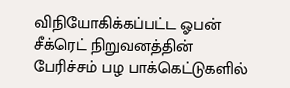விநியோகிக்கப்பட்ட ஓபன் சீக்ரெட் நிறுவனத்தின் பேரிச்சம் பழ பாக்கெட்டுகளில்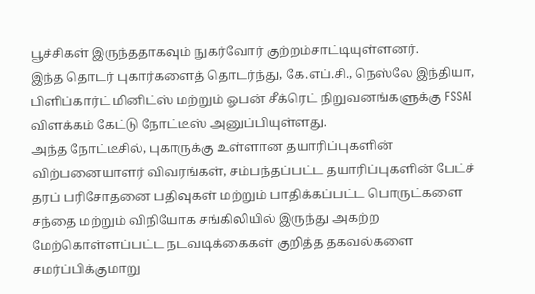பூச்சிகள் இருந்ததாகவும் நுகர்வோர் குற்றம்சாட்டியுள்ளனர்.
இந்த தொடர் புகார்களைத் தொடர்ந்து, கே.எப்.சி., நெஸ்லே இந்தியா, பிளிப்கார்ட் மினிட்ஸ் மற்றும் ஓபன் சீக்ரெட் நிறுவனங்களுக்கு FSSAI விளக்கம் கேட்டு நோட்டீஸ் அனுப்பியுள்ளது.
அந்த நோட்டீசில், புகாருக்கு உள்ளான தயாரிப்புகளின் விற்பனையாளர் விவரங்கள், சம்பந்தப்பட்ட தயாரிப்புகளின் பேட்ச் தரப் பரிசோதனை பதிவுகள் மற்றும் பாதிக்கப்பட்ட பொருட்களை சந்தை மற்றும் விநியோக சங்கிலியில் இருந்து அகற்ற மேற்கொள்ளப்பட்ட நடவடிக்கைகள் குறித்த தகவல்களை சமர்ப்பிக்குமாறு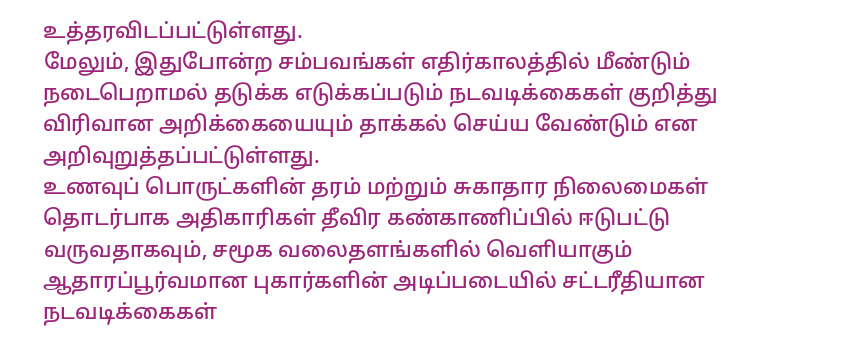உத்தரவிடப்பட்டுள்ளது.
மேலும், இதுபோன்ற சம்பவங்கள் எதிர்காலத்தில் மீண்டும் நடைபெறாமல் தடுக்க எடுக்கப்படும் நடவடிக்கைகள் குறித்து விரிவான அறிக்கையையும் தாக்கல் செய்ய வேண்டும் என அறிவுறுத்தப்பட்டுள்ளது.
உணவுப் பொருட்களின் தரம் மற்றும் சுகாதார நிலைமைகள் தொடர்பாக அதிகாரிகள் தீவிர கண்காணிப்பில் ஈடுபட்டு வருவதாகவும், சமூக வலைதளங்களில் வெளியாகும் ஆதாரப்பூர்வமான புகார்களின் அடிப்படையில் சட்டரீதியான நடவடிக்கைகள்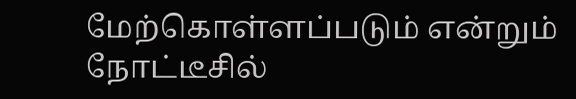மேற்கொள்ளப்படும் என்றும் நோட்டீசில்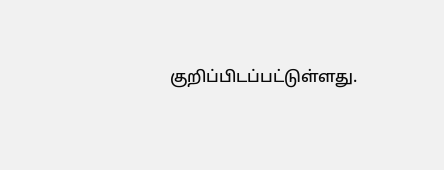குறிப்பிடப்பட்டுள்ளது.